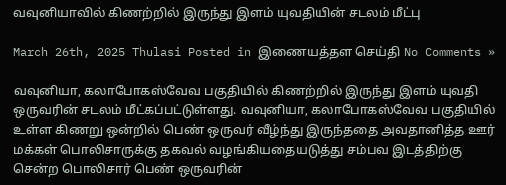வவுனியாவில் கிணற்றில் இருந்து இளம் யுவதியின் சடலம் மீட்பு

March 26th, 2025 Thulasi Posted in இணையத்தள செய்தி No Comments »

வவுனியா, கலாபோகஸ்வேவ பகுதியில் கிணற்றில் இருந்து இளம் யுவதி ஒருவரின் சடலம் மீட்கப்பட்டுள்ளது. வவுனியா, கலாபோகஸ்வேவ பகுதியில் உள்ள கிணறு ஒன்றில் பெண் ஒருவர் வீழ்ந்து இருந்ததை அவதானித்த ஊர் மக்கள் பொலிசாருக்கு தகவல் வழங்கியதையடுத்து சம்பவ இடத்திற்கு சென்ற பொலிசார் பெண் ஒருவரின்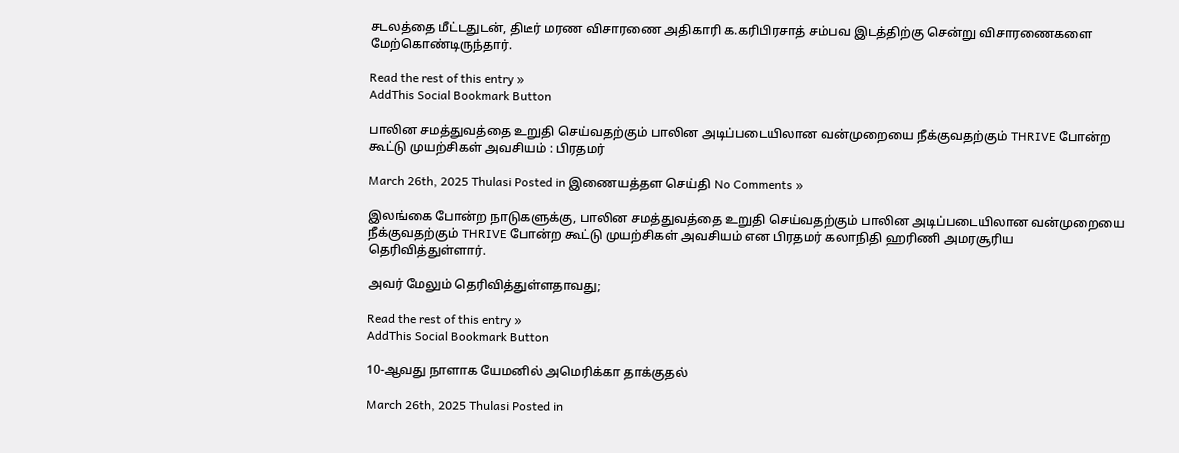சடலத்தை மீட்டதுடன், திடீர் மரண விசாரணை அதிகாரி க.கரிபிரசாத் சம்பவ இடத்திற்கு சென்று விசாரணைகளை மேற்கொண்டிருந்தார்.

Read the rest of this entry »
AddThis Social Bookmark Button

பாலின சமத்துவத்தை உறுதி செய்வதற்கும் பாலின அடிப்படையிலான வன்முறையை நீக்குவதற்கும் THRIVE போன்ற கூட்டு முயற்சிகள் அவசியம் : பிரதமர்

March 26th, 2025 Thulasi Posted in இணையத்தள செய்தி No Comments »

இலங்கை போன்ற நாடுகளுக்கு, பாலின சமத்துவத்தை உறுதி செய்வதற்கும் பாலின அடிப்படையிலான வன்முறையை நீக்குவதற்கும் THRIVE போன்ற கூட்டு முயற்சிகள் அவசியம் என பிரதமர் கலாநிதி ஹரிணி அமரசூரிய தெரிவித்துள்ளார்.

அவர் மேலும் தெரிவித்துள்ளதாவது;

Read the rest of this entry »
AddThis Social Bookmark Button

10-ஆவது நாளாக யேமனில் அமெரிக்கா தாக்குதல்

March 26th, 2025 Thulasi Posted in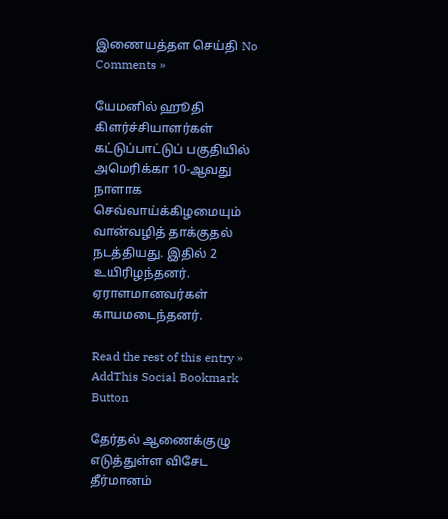இணையத்தள செய்தி No Comments »

யேமனில் ஹூதி கிளர்ச்சியாளர்கள் கட்டுப்பாட்டுப் பகுதியில் அமெரிக்கா 10-ஆவது நாளாக செவ்வாய்க்கிழமையும் வான்வழித் தாக்குதல் நடத்தியது. இதில் 2 உயிரிழந்தனர். ஏராளமானவர்கள் காயமடைந்தனர்.

Read the rest of this entry »
AddThis Social Bookmark Button

தேர்தல் ஆணைக்குழு எடுத்துள்ள விசேட தீர்மானம்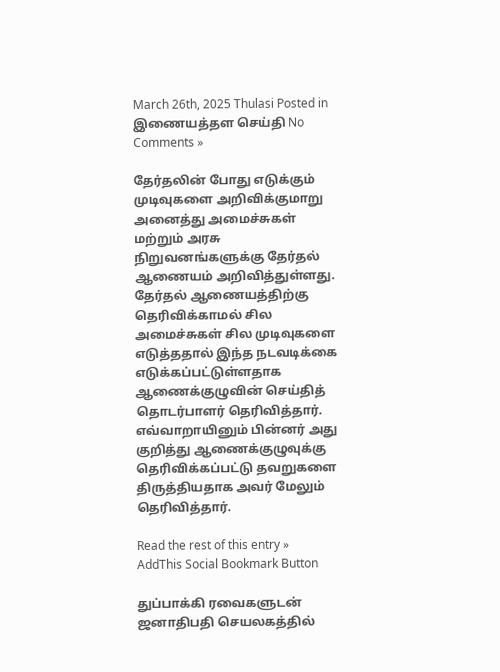March 26th, 2025 Thulasi Posted in இணையத்தள செய்தி No Comments »

தேர்தலின் போது எடுக்கும் முடிவுகளை அறிவிக்குமாறு அனைத்து அமைச்சுகள் மற்றும் அரசு நிறுவனங்களுக்கு தேர்தல் ஆணையம் அறிவித்துள்ளது. தேர்தல் ஆணையத்திற்கு தெரிவிக்காமல் சில அமைச்சுகள் சில முடிவுகளை எடுத்ததால் இந்த நடவடிக்கை எடுக்கப்பட்டுள்ளதாக ஆணைக்குழுவின் செய்தித் தொடர்பாளர் தெரிவித்தார். எவ்வாறாயினும் பின்னர் அது குறித்து ஆணைக்குழுவுக்கு தெரிவிக்கப்பட்டு தவறுகளை திருத்தியதாக அவர் மேலும் தெரிவித்தார்.

Read the rest of this entry »
AddThis Social Bookmark Button

துப்பாக்கி ரவைகளுடன் ஜனாதிபதி செயலகத்தில்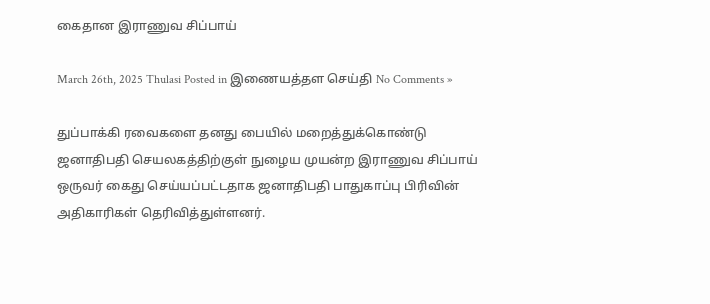கைதான இராணுவ சிப்பாய்

March 26th, 2025 Thulasi Posted in இணையத்தள செய்தி No Comments »

துப்பாக்கி ரவைகளை தனது பையில் மறைத்துக்கொண்டு ஜனாதிபதி செயலகத்திற்குள் நுழைய முயன்ற இராணுவ சிப்பாய் ஒருவர் கைது செய்யப்பட்டதாக ஜனாதிபதி பாதுகாப்பு பிரிவின் அதிகாரிகள் தெரிவித்துள்ளனர்.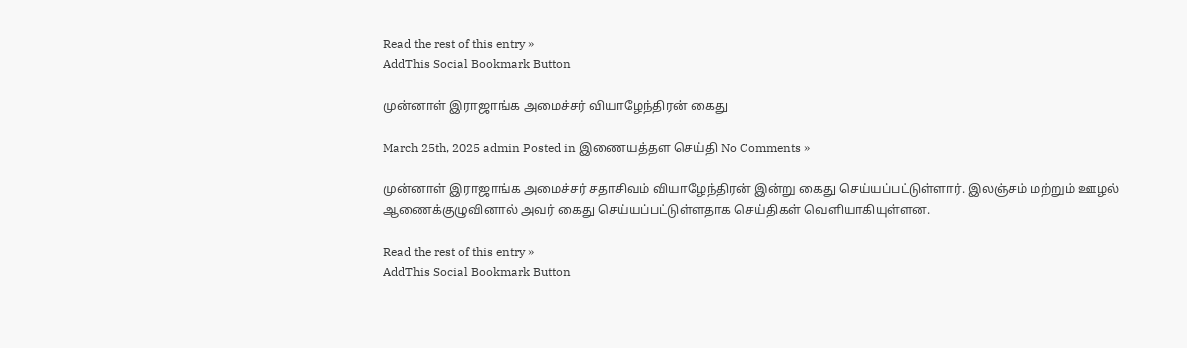Read the rest of this entry »
AddThis Social Bookmark Button

முன்னாள் இராஜாங்க அமைச்சர் வியாழேந்திரன் கைது

March 25th, 2025 admin Posted in இணையத்தள செய்தி No Comments »

முன்னாள் இராஜாங்க அமைச்சர் சதாசிவம் வியாழேந்திரன் இன்று கைது செய்யப்பட்டுள்ளார். இலஞ்சம் மற்றும் ஊழல் ஆணைக்குழுவினால் அவர் கைது செய்யப்பட்டுள்ளதாக செய்திகள் வெளியாகியுள்ளன.

Read the rest of this entry »
AddThis Social Bookmark Button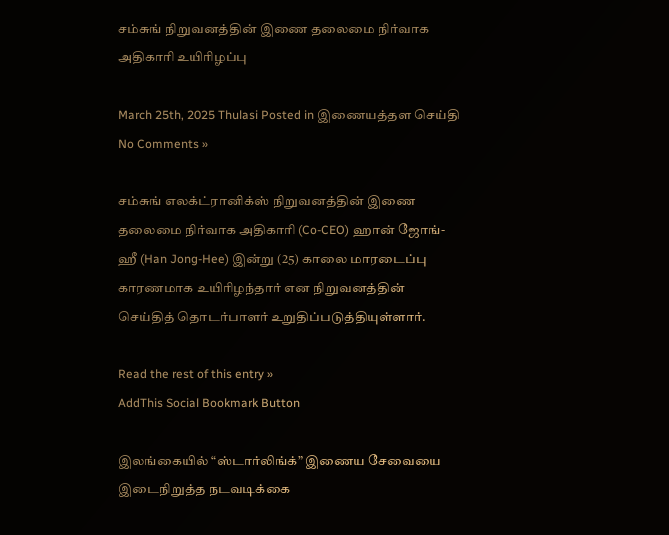சம்சுங் நிறுவனத்தின் இணை தலைமை நிர்வாக அதிகாரி உயிரிழப்பு

March 25th, 2025 Thulasi Posted in இணையத்தள செய்தி No Comments »

சம்சுங் எலக்ட்ரானிக்ஸ் நிறுவனத்தின் இணை தலைமை நிர்வாக அதிகாரி (Co-CEO) ஹான் ஜோங்-ஹீ (Han Jong-Hee) இன்று (25) காலை மாரடைப்பு காரணமாக உயிரிழந்தார் என நிறுவனத்தின் செய்தித் தொடர்பாளர் உறுதிப்படுத்தியுள்ளார்.

Read the rest of this entry »
AddThis Social Bookmark Button

இலங்கையில் “ஸ்டார்லிங்க்” இணைய சேவையை இடைநிறுத்த நடவடிக்கை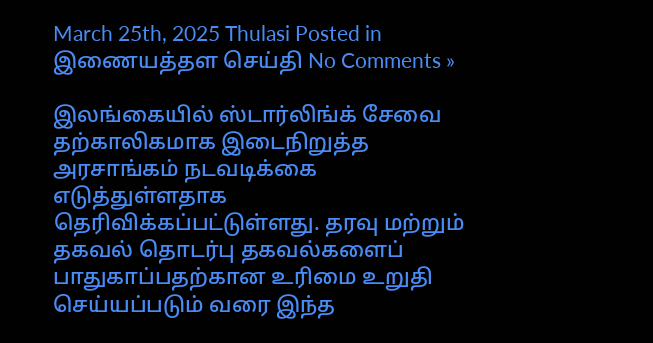March 25th, 2025 Thulasi Posted in இணையத்தள செய்தி No Comments »

இலங்கையில் ஸ்டார்லிங்க் சேவை தற்காலிகமாக இடைநிறுத்த அரசாங்கம் நடவடிக்கை எடுத்துள்ளதாக தெரிவிக்கப்பட்டுள்ளது. தரவு மற்றும் தகவல் தொடர்பு தகவல்களைப் பாதுகாப்பதற்கான உரிமை உறுதி செய்யப்படும் வரை இந்த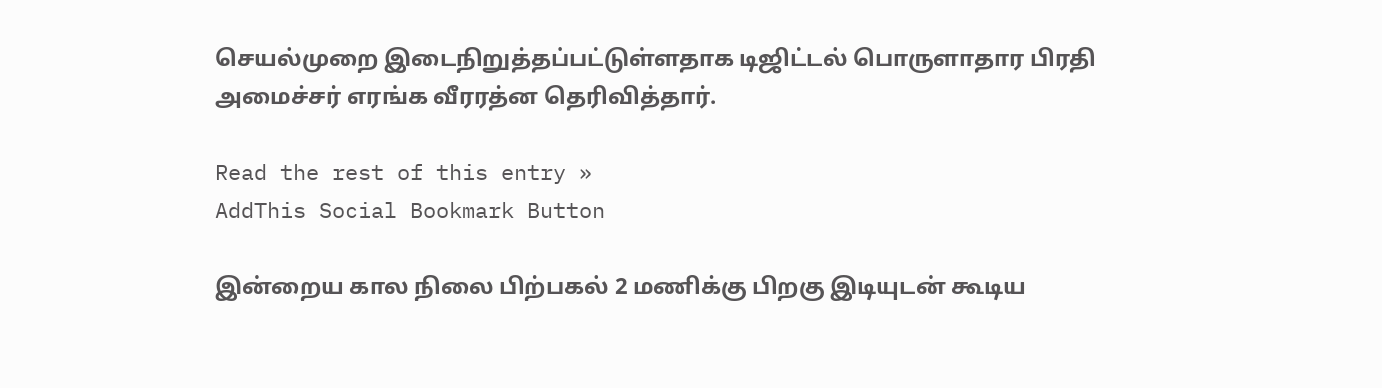செயல்முறை இடைநிறுத்தப்பட்டுள்ளதாக டிஜிட்டல் பொருளாதார பிரதி அமைச்சர் எரங்க வீரரத்ன தெரிவித்தார்.

Read the rest of this entry »
AddThis Social Bookmark Button

இன்றைய கால நிலை பிற்பகல் 2 மணிக்கு பிறகு இடியுடன் கூடிய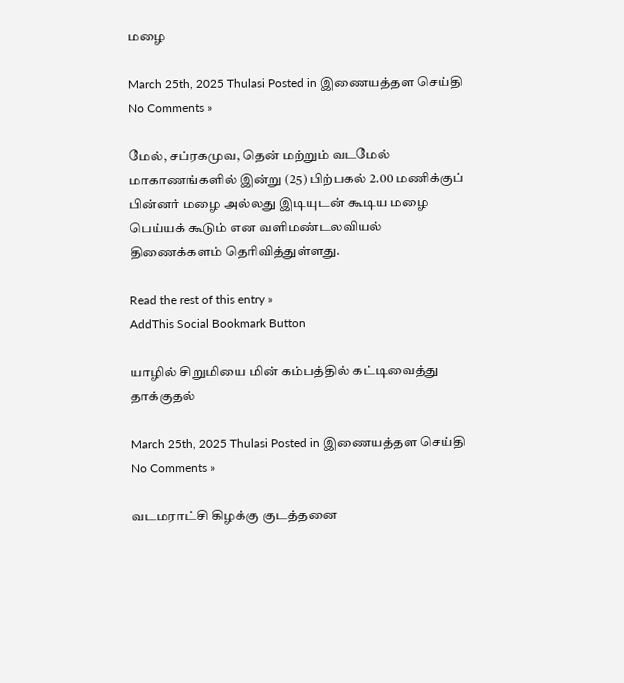மழை

March 25th, 2025 Thulasi Posted in இணையத்தள செய்தி No Comments »

மேல், சப்ரகமுவ, தென் மற்றும் வடமேல் மாகாணங்களில் இன்று (25) பிற்பகல் 2.00 மணிக்குப் பின்னர் மழை அல்லது இடியுடன் கூடிய மழை பெய்யக் கூடும் என வளிமண்டலவியல் திணைக்களம் தெரிவித்துள்ளது.

Read the rest of this entry »
AddThis Social Bookmark Button

யாழில் சிறுமியை மின் கம்பத்தில் கட்டிவைத்து தாக்குதல்

March 25th, 2025 Thulasi Posted in இணையத்தள செய்தி No Comments »

வடமராட்சி கிழக்கு குடத்தனை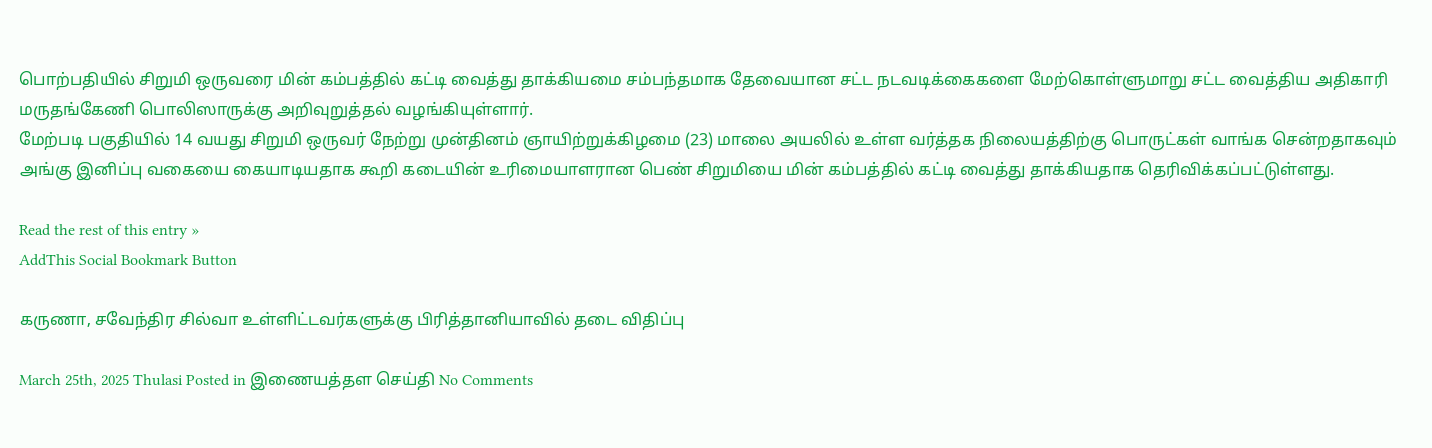பொற்பதியில் சிறுமி ஒருவரை மின் கம்பத்தில் கட்டி வைத்து தாக்கியமை சம்பந்தமாக தேவையான சட்ட நடவடிக்கைகளை மேற்கொள்ளுமாறு சட்ட வைத்திய அதிகாரி மருதங்கேணி பொலிஸாருக்கு அறிவுறுத்தல் வழங்கியுள்ளார்.
மேற்படி பகுதியில் 14 வயது சிறுமி ஒருவர் நேற்று முன்தினம் ஞாயிற்றுக்கிழமை (23) மாலை அயலில் உள்ள வர்த்தக நிலையத்திற்கு பொருட்கள் வாங்க சென்றதாகவும் அங்கு இனிப்பு வகையை கையாடியதாக கூறி கடையின் உரிமையாளரான பெண் சிறுமியை மின் கம்பத்தில் கட்டி வைத்து தாக்கியதாக தெரிவிக்கப்பட்டுள்ளது.

Read the rest of this entry »
AddThis Social Bookmark Button

கருணா, சவேந்திர சில்வா உள்ளிட்டவர்களுக்கு பிரித்தானியாவில் தடை விதிப்பு

March 25th, 2025 Thulasi Posted in இணையத்தள செய்தி No Comments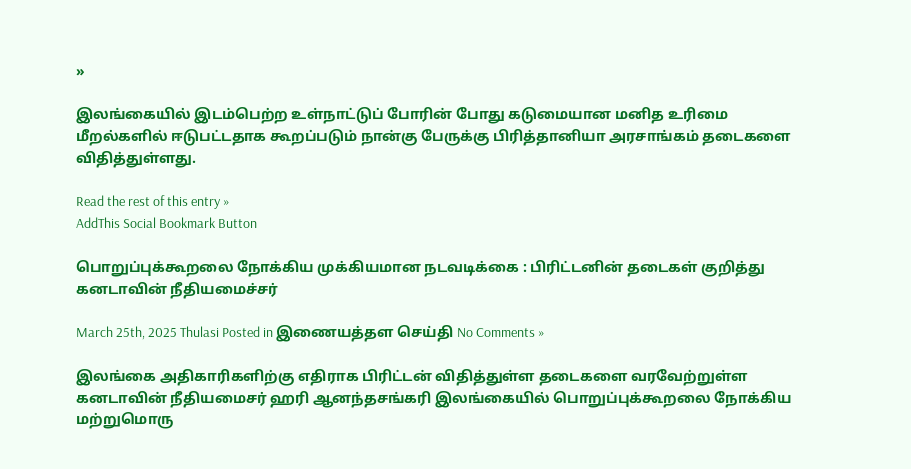»

இலங்கையில் இடம்பெற்ற உள்நாட்டுப் போரின் போது கடுமையான மனித உரிமை மீறல்களில் ஈடுபட்டதாக கூறப்படும் நான்கு பேருக்கு பிரித்தானியா அரசாங்கம் தடைகளை விதித்துள்ளது.

Read the rest of this entry »
AddThis Social Bookmark Button

பொறுப்புக்கூறலை நோக்கிய முக்கியமான நடவடிக்கை : பிரிட்டனின் தடைகள் குறித்து கனடாவின் நீதியமைச்சர்

March 25th, 2025 Thulasi Posted in இணையத்தள செய்தி No Comments »

இலங்கை அதிகாரிகளிற்கு எதிராக பிரிட்டன் விதித்துள்ள தடைகளை வரவேற்றுள்ள கனடாவின் நீதியமைசர் ஹரி ஆனந்தசங்கரி இலங்கையில் பொறுப்புக்கூறலை நோக்கிய மற்றுமொரு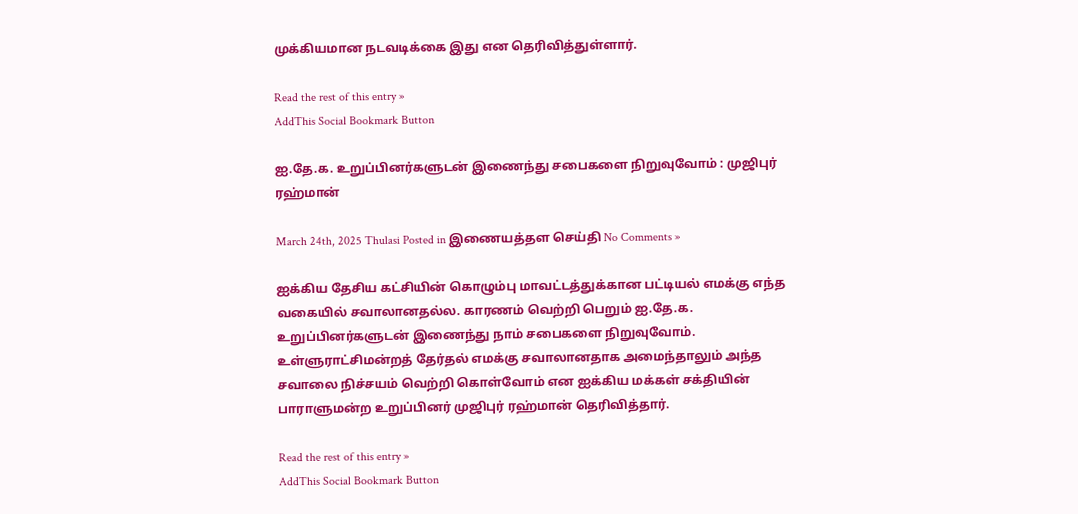முக்கியமான நடவடிக்கை இது என தெரிவித்துள்ளார்.

Read the rest of this entry »
AddThis Social Bookmark Button

ஐ.தே.க. உறுப்பினர்களுடன் இணைந்து சபைகளை நிறுவுவோம் : முஜிபுர் ரஹ்மான்

March 24th, 2025 Thulasi Posted in இணையத்தள செய்தி No Comments »

ஐக்கிய தேசிய கட்சியின் கொழும்பு மாவட்டத்துக்கான பட்டியல் எமக்கு எந்த வகையில் சவாலானதல்ல. காரணம் வெற்றி பெறும் ஐ.தே.க. உறுப்பினர்களுடன் இணைந்து நாம் சபைகளை நிறுவுவோம். உள்ளுராட்சிமன்றத் தேர்தல் எமக்கு சவாலானதாக அமைந்தாலும் அந்த சவாலை நிச்சயம் வெற்றி கொள்வோம் என ஐக்கிய மக்கள் சக்தியின் பாராளுமன்ற உறுப்பினர் முஜிபுர் ரஹ்மான் தெரிவித்தார்.

Read the rest of this entry »
AddThis Social Bookmark Button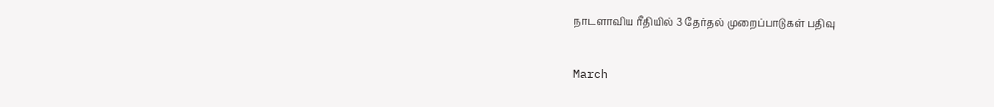நாடளாவிய ரீதியில் 3 தேர்தல் முறைப்பாடுகள் பதிவு

March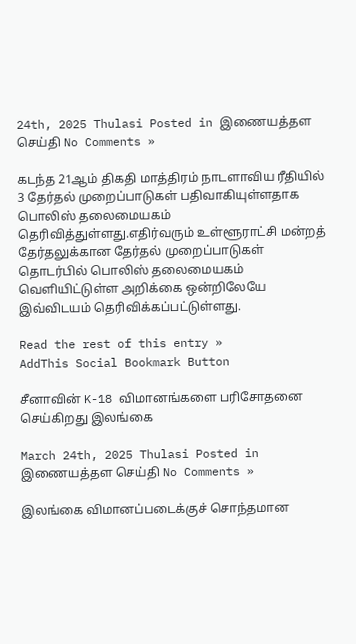24th, 2025 Thulasi Posted in இணையத்தள செய்தி No Comments »

கடந்த 21ஆம் திகதி மாத்திரம் நாடளாவிய ரீதியில் 3 தேர்தல் முறைப்பாடுகள் பதிவாகியுள்ளதாக பொலிஸ் தலைமையகம் தெரிவித்துள்ளது.எதிர்வரும் உள்ளூராட்சி மன்றத் தேர்தலுக்கான தேர்தல் முறைப்பாடுகள் தொடர்பில் பொலிஸ் தலைமையகம் வெளியிட்டுள்ள அறிக்கை ஒன்றிலேயே இவ்விடயம் தெரிவிக்கப்பட்டுள்ளது.

Read the rest of this entry »
AddThis Social Bookmark Button

சீனாவின் K-18 விமானங்களை பரிசோதனை செய்கிறது இலங்கை

March 24th, 2025 Thulasi Posted in இணையத்தள செய்தி No Comments »

இலங்கை விமானப்படைக்குச் சொந்தமான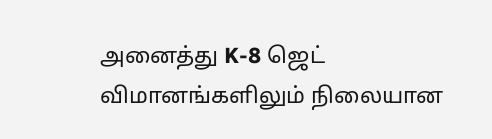அனைத்து K-8 ஜெட் விமானங்களிலும் நிலையான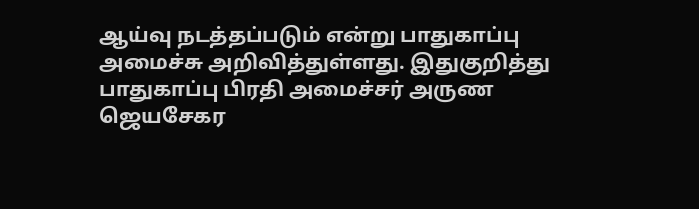ஆய்வு நடத்தப்படும் என்று பாதுகாப்பு அமைச்சு அறிவித்துள்ளது. இதுகுறித்து பாதுகாப்பு பிரதி அமைச்சர் அருண ஜெயசேகர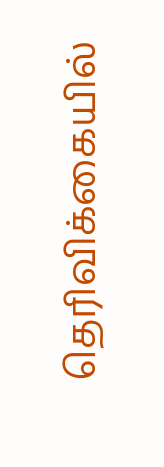தெரிவிக்கையில்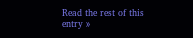Read the rest of this entry »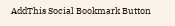AddThis Social Bookmark Button